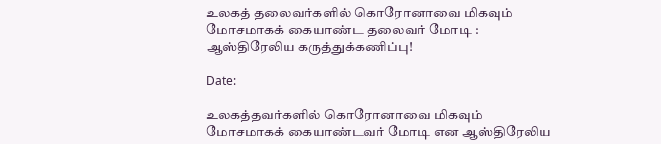உலகத் தலைவர்களில் கொரோனாவை மிகவும் மோசமாகக் கையாண்ட தலைவர் மோடி : ஆஸ்திரேலிய கருத்துக்கணிப்பு!

Date:

உலகத்தவர்களில் கொரோனாவை மிகவும் மோசமாகக் கையாண்டவர் மோடி என ஆஸ்திரேலிய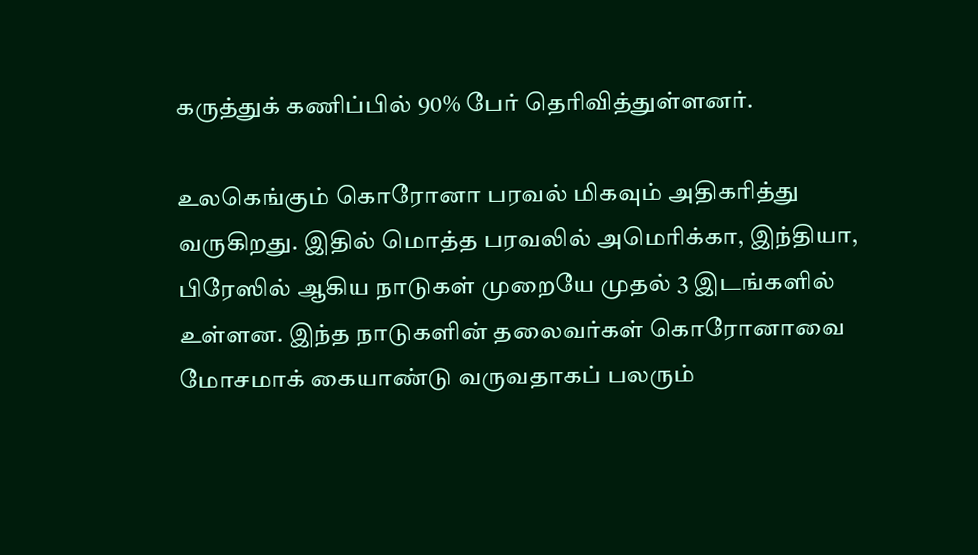கருத்துக் கணிப்பில் 90% பேர் தெரிவித்துள்ளனர்.

உலகெங்கும் கொரோனா பரவல் மிகவும் அதிகரித்து வருகிறது. இதில் மொத்த பரவலில் அமெரிக்கா, இந்தியா, பிரேஸில் ஆகிய நாடுகள் முறையே முதல் 3 இடங்களில் உள்ளன. இந்த நாடுகளின் தலைவர்கள் கொரோனாவை மோசமாக் கையாண்டு வருவதாகப் பலரும்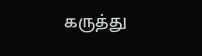கருத்து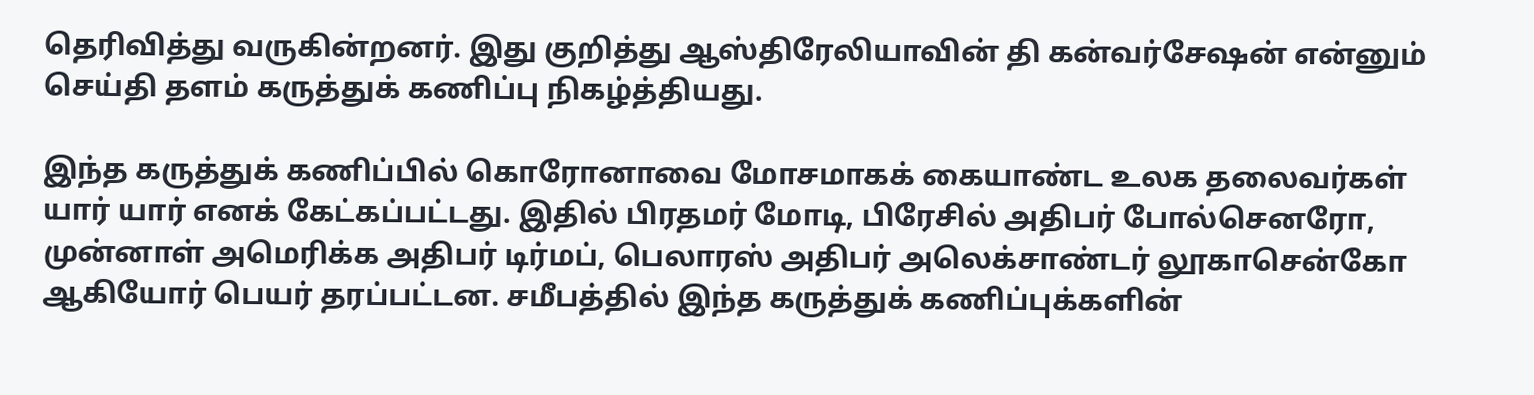தெரிவித்து வருகின்றனர். இது குறித்து ஆஸ்திரேலியாவின் தி கன்வர்சேஷன் என்னும் செய்தி தளம் கருத்துக் கணிப்பு நிகழ்த்தியது.

இந்த கருத்துக் கணிப்பில் கொரோனாவை மோசமாகக் கையாண்ட உலக தலைவர்கள் யார் யார் எனக் கேட்கப்பட்டது. இதில் பிரதமர் மோடி, பிரேசில் அதிபர் போல்செனரோ, முன்னாள் அமெரிக்க அதிபர் டிர்மப், பெலாரஸ் அதிபர் அலெக்சாண்டர் லூகாசென்கோ ஆகியோர் பெயர் தரப்பட்டன. சமீபத்தில் இந்த கருத்துக் கணிப்புக்களின்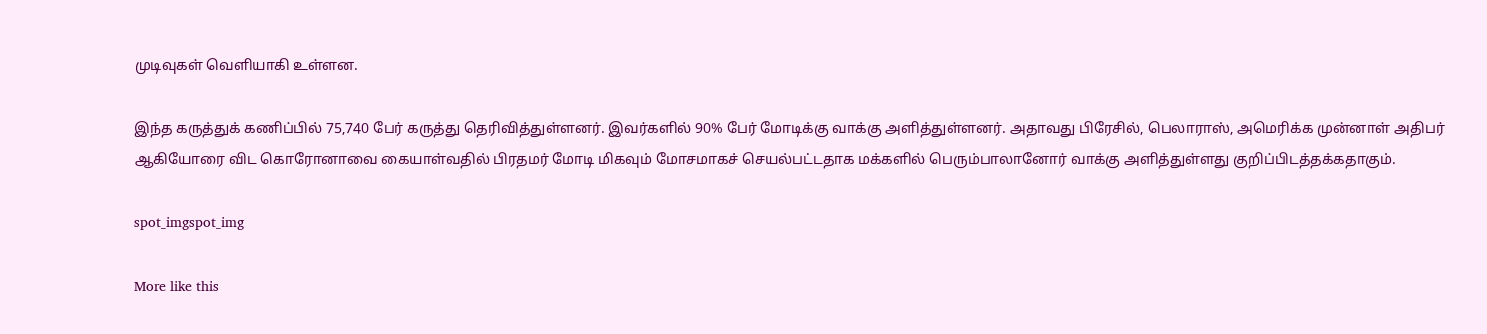முடிவுகள் வெளியாகி உள்ளன.

இந்த கருத்துக் கணிப்பில் 75,740 பேர் கருத்து தெரிவித்துள்ளனர். இவர்களில் 90% பேர் மோடிக்கு வாக்கு அளித்துள்ளனர். அதாவது பிரேசில், பெலாராஸ், அமெரிக்க முன்னாள் அதிபர் ஆகியோரை விட கொரோனாவை கையாள்வதில் பிரதமர் மோடி மிகவும் மோசமாகச் செயல்பட்டதாக மக்களில் பெரும்பாலானோர் வாக்கு அளித்துள்ளது குறிப்பிடத்தக்கதாகும்.

spot_imgspot_img

More like this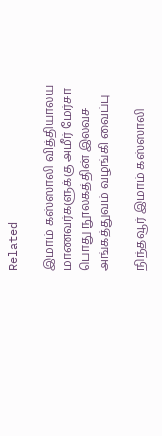Related

இமாம் கஸ்ஸாலி வித்தியாலய மாணவர்களுக்கு அமீர் மேர்சா பொது நூலகத்தின் இலவச அங்கத்துவம் வழங்கி வைப்பு

நிந்தவூர் இமாம் கஸ்ஸாலி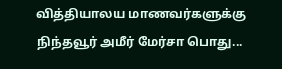வித்தியாலய மாணவர்களுக்கு நிந்தவூர் அமீர் மேர்சா பொது...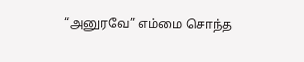“அனுரவே” எம்மை சொந்த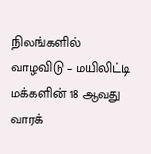நிலங்களில் வாழவிடு – மயிலிட்டி மக்களின் 18 ஆவது வாரக்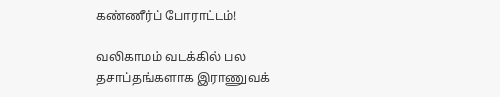கண்ணீர்ப் போராட்டம்!

வலிகாமம் வடக்கில் பல தசாப்தங்களாக இராணுவக்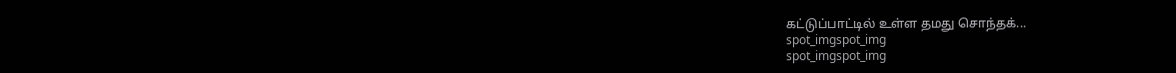கட்டுப்பாட்டில் உள்ள தமது சொந்தக்...
spot_imgspot_img
spot_imgspot_img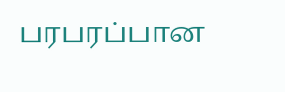பரபரப்பான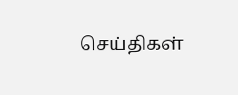செய்திகள்